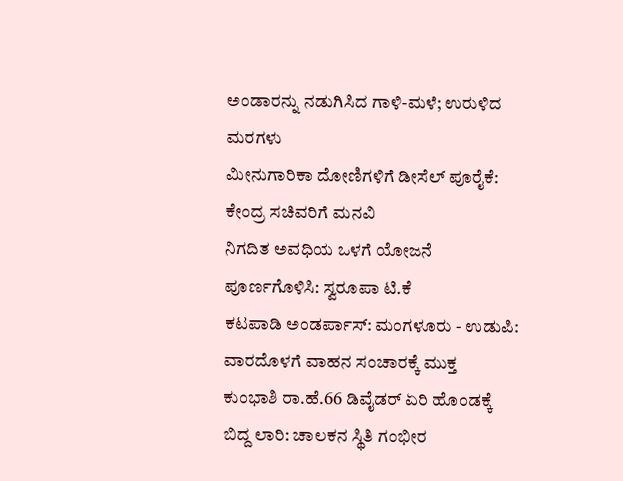ಅಂಡಾರನ್ನು ನಡುಗಿಸಿದ ಗಾಳಿ-ಮಳೆ; ಉರುಳಿದ ಮರಗಳು
ಮೀನುಗಾರಿಕಾ ದೋಣಿಗಳಿಗೆ ಡೀಸೆಲ್ ಪೂರೈಕೆ: ಕೇಂದ್ರ ಸಚಿವರಿಗೆ ಮನವಿ
ನಿಗದಿತ ಅವಧಿಯ ಒಳಗೆ ಯೋಜನೆ ಪೂರ್ಣಗೊಳಿಸಿ: ಸ್ವರೂಪಾ ಟಿ.ಕೆ
ಕಟಪಾಡಿ ಅಂಡರ್ಪಾಸ್: ಮಂಗಳೂರು - ಉಡುಪಿ: ವಾರದೊಳಗೆ ವಾಹನ ಸಂಚಾರಕ್ಕೆ ಮುಕ್ತ
ಕುಂಭಾಶಿ ರಾ.ಹೆ.66 ಡಿವೈಡರ್ ಏರಿ ಹೊಂಡಕ್ಕೆ ಬಿದ್ದ ಲಾರಿ: ಚಾಲಕನ ಸ್ಥಿತಿ ಗಂಭೀರ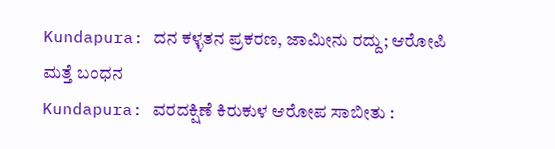Kundapura: ದನ ಕಳ್ಳತನ ಪ್ರಕರಣ, ಜಾಮೀನು ರದ್ದು; ಆರೋಪಿ ಮತ್ತೆ ಬಂಧನ
Kundapura: ವರದಕ್ಷಿಣೆ ಕಿರುಕುಳ ಆರೋಪ ಸಾಬೀತು :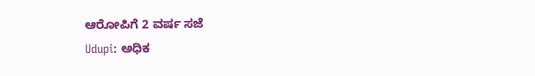ಆರೋಪಿಗೆ 2 ವರ್ಷ ಸಜೆ
Udupi: ಅಧಿಕ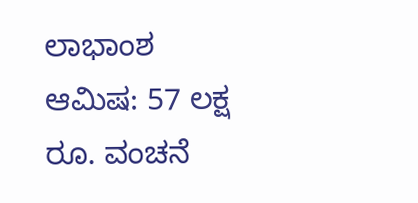ಲಾಭಾಂಶ ಆಮಿಷ: 57 ಲಕ್ಷ ರೂ. ವಂಚನೆ